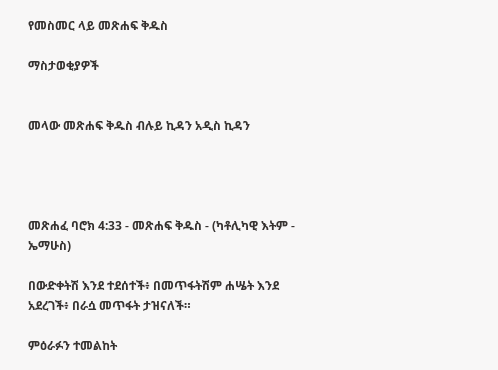የመስመር ላይ መጽሐፍ ቅዱስ

ማስታወቂያዎች


መላው መጽሐፍ ቅዱስ ብሉይ ኪዳን አዲስ ኪዳን




መጽሐፈ ባሮክ 4:33 - መጽሐፍ ቅዱስ - (ካቶሊካዊ እትም - ኤማሁስ)

በውድቀትሽ እንደ ተደሰተች፥ በመጥፋትሽም ሐሤት እንደ አደረገች፥ በራሷ መጥፋት ታዝናለች።

ምዕራፉን ተመልከት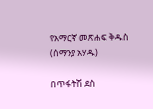የአማርኛ መጽሐፍ ቅዱስ (ሰማንያ አሃዱ)

በጥፋትሽ ደስ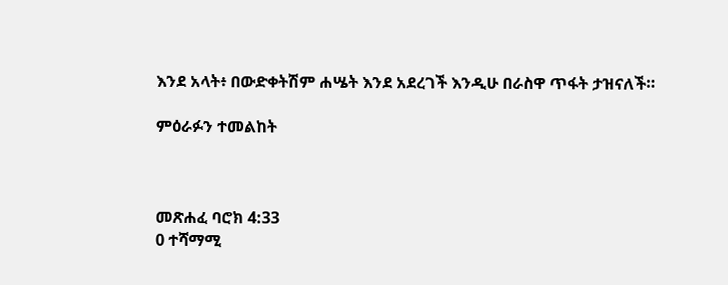እንደ አላት፥ በውድቀትሽም ሐሤት እንደ አደረገች እንዲሁ በራስዋ ጥፋት ታዝናለች።

ምዕራፉን ተመልከት



መጽሐፈ ባሮክ 4:33
0 ተሻማሚ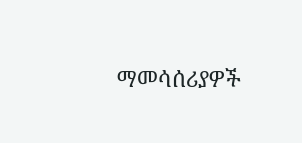ማመሳሰሪያዎች